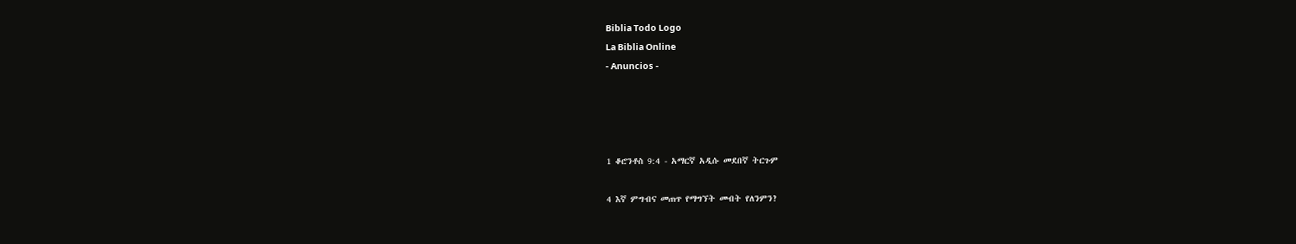Biblia Todo Logo
La Biblia Online
- Anuncios -




1 ቆሮንቶስ 9:4 - አማርኛ አዲሱ መደበኛ ትርጉም

4 እኛ ምግብና መጠጥ የማግኘት መብት የለንምን?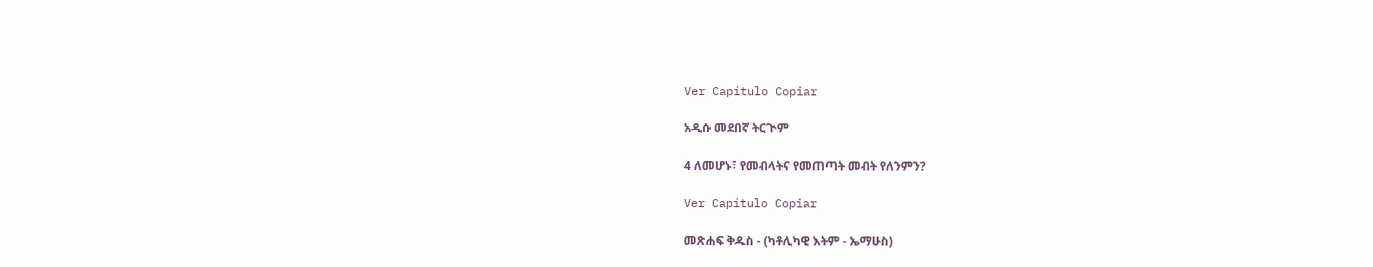Ver Capítulo Copiar

አዲሱ መደበኛ ትርጒም

4 ለመሆኑ፣ የመብላትና የመጠጣት መብት የለንምን?

Ver Capítulo Copiar

መጽሐፍ ቅዱስ - (ካቶሊካዊ እትም - ኤማሁስ)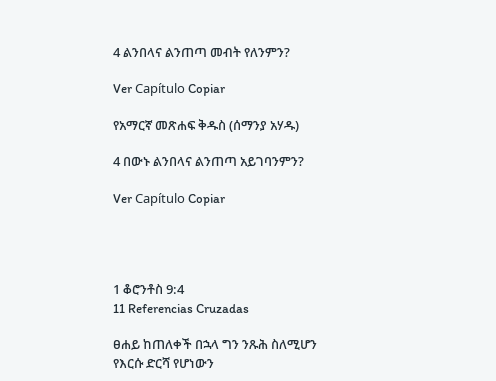4 ልንበላና ልንጠጣ መብት የለንምን?

Ver Capítulo Copiar

የአማርኛ መጽሐፍ ቅዱስ (ሰማንያ አሃዱ)

4 በውኑ ልንበላና ልንጠጣ አይገባንምን?

Ver Capítulo Copiar




1 ቆሮንቶስ 9:4
11 Referencias Cruzadas

ፀሐይ ከጠለቀች በኋላ ግን ንጹሕ ስለሚሆን የእርሱ ድርሻ የሆነውን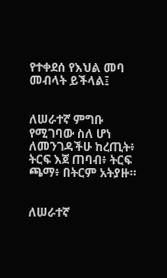የተቀደሰ የእህል መባ መብላት ይችላል፤


ለሠራተኛ ምግቡ የሚገባው ስለ ሆነ ለመንገዳችሁ ከረጢት፥ ትርፍ እጀ ጠባብ፥ ትርፍ ጫማ፥ በትርም አትያዙ።


ለሠራተኛ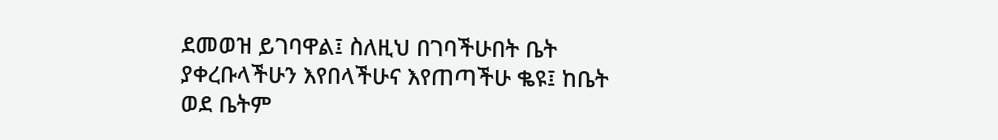ደመወዝ ይገባዋል፤ ስለዚህ በገባችሁበት ቤት ያቀረቡላችሁን እየበላችሁና እየጠጣችሁ ቈዩ፤ ከቤት ወደ ቤትም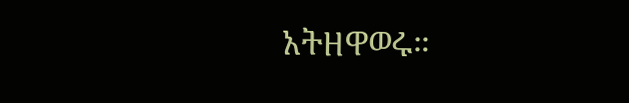አትዘዋወሩ።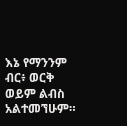እኔ የማንንም ብር፥ ወርቅ ወይም ልብስ አልተመኘሁም።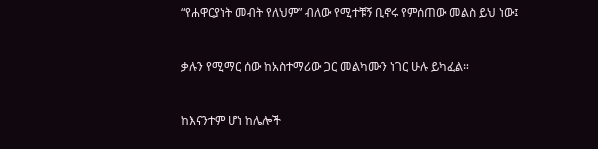“የሐዋርያነት መብት የለህም” ብለው የሚተቹኝ ቢኖሩ የምሰጠው መልስ ይህ ነው፤


ቃሉን የሚማር ሰው ከአስተማሪው ጋር መልካሙን ነገር ሁሉ ይካፈል።


ከእናንተም ሆነ ከሌሎች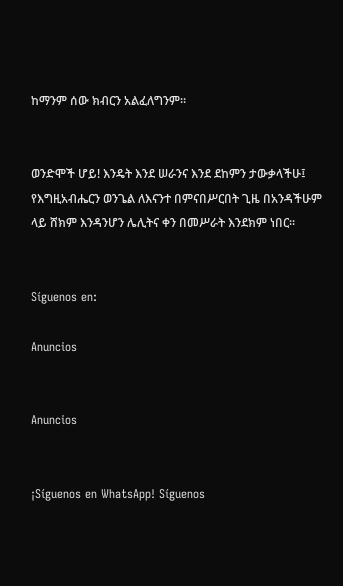ከማንም ሰው ክብርን አልፈለግንም።


ወንድሞች ሆይ! እንዴት እንደ ሠራንና እንደ ደከምን ታውቃላችሁ፤ የእግዚአብሔርን ወንጌል ለእናንተ በምናበሥርበት ጊዜ በአንዳችሁም ላይ ሸክም እንዳንሆን ሌሊትና ቀን በመሥራት እንደክም ነበር።


Síguenos en:

Anuncios


Anuncios


¡Síguenos en WhatsApp! Síguenos